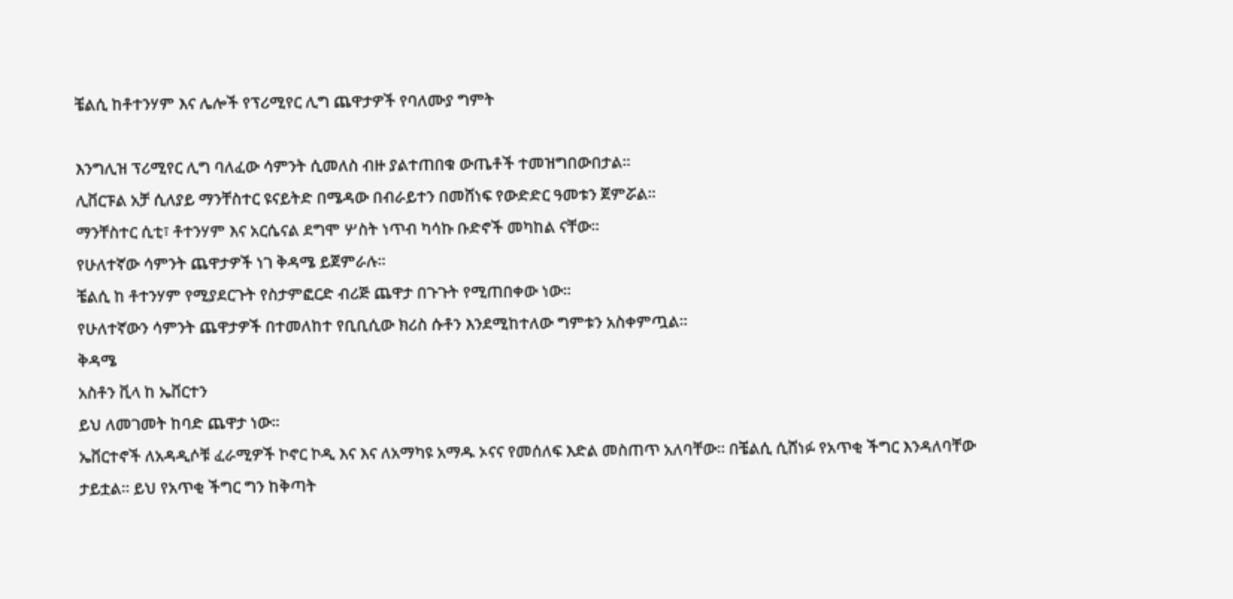ቼልሲ ከቶተንሃም እና ሌሎች የፕሪሚየር ሊግ ጨዋታዎች የባለሙያ ግምት

እንግሊዝ ፕሪሚየር ሊግ ባለፈው ሳምንት ሲመለስ ብዙ ያልተጠበቁ ውጤቶች ተመዝግበውበታል።
ሊቨርፑል አቻ ሲለያይ ማንቸስተር ዩናይትድ በሜዳው በብራይተን በመሸነፍ የውድድር ዓመቱን ጀምሯል።
ማንቸስተር ሲቲ፣ ቶተንሃም እና አርሴናል ደግሞ ሦስት ነጥብ ካሳኩ ቡድኖች መካከል ናቸው።
የሁለተኛው ሳምንት ጨዋታዎች ነገ ቅዳሜ ይጀምራሉ።
ቼልሲ ከ ቶተንሃም የሚያደርጉት የስታምፎርድ ብሪጅ ጨዋታ በጉጉት የሚጠበቀው ነው።
የሁለተኛውን ሳምንት ጨዋታዎች በተመለከተ የቢቢሲው ክሪስ ሱቶን እንደሚከተለው ግምቱን አስቀምጧል።
ቅዳሜ
አስቶን ቪላ ከ ኤቨርተን
ይህ ለመገመት ከባድ ጨዋታ ነው።
ኤቨርተኖች ለአዳዲሶቹ ፈራሚዎች ኮኖር ኮዲ እና እና ለአማካዩ አማዱ ኦናና የመሰለፍ እድል መስጠጥ አለባቸው። በቼልሲ ሲሸነፉ የአጥቂ ችግር እንዳለባቸው ታይቷል። ይህ የአጥቂ ችግር ግን ከቅጣት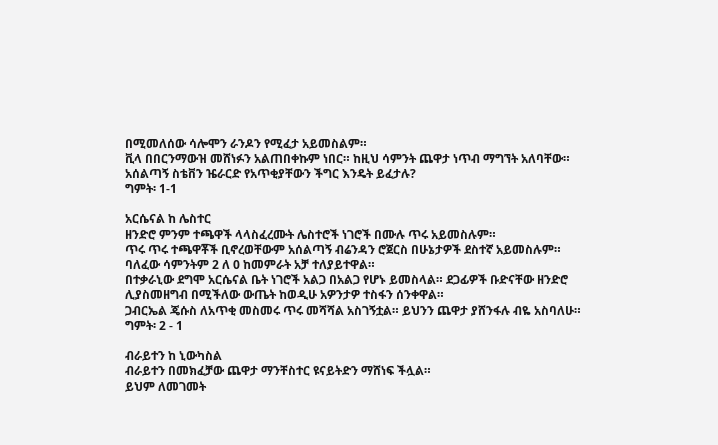በሚመለሰው ሳሎሞን ራንዶን የሚፈታ አይመስልም።
ቪላ በበርንማውዝ መሸነፉን አልጠበቀኩም ነበር። ከዚህ ሳምንት ጨዋታ ነጥብ ማግኘት አለባቸው።
አሰልጣኝ ስቴቨን ዤራርድ የአጥቂያቸውን ችግር እንዴት ይፈታሉ?
ግምት፡ 1-1

አርሴናል ከ ሌስተር
ዘንድሮ ምንም ተጫዋች ላላስፈረሙት ሌስተሮች ነገሮች በሙሉ ጥሩ አይመስሉም።
ጥሩ ጥሩ ተጫዋቾች ቢኖረወቸውም አሰልጣኝ ብሬንዳን ሮጀርስ በሁኔታዎች ደስተኛ አይመስሉም። ባለፈው ሳምንትም 2 ለ 0 ከመምራት አቻ ተለያይተዋል።
በተቃራኒው ደግሞ አርሴናል ቤት ነገሮች አልጋ በአልጋ የሆኑ ይመስላል። ደጋፊዎች ቡድናቸው ዘንድሮ ሊያስመዘግብ በሚችለው ውጤት ከወዲሁ አዎንታዎ ተስፋን ሰንቀዋል።
ጋብርኤል ጄሱስ ለአጥቂ መስመሩ ጥሩ መሻሻል አስገኝቷል። ይህንን ጨዋታ ያሸንፋሉ ብዬ አስባለሁ።
ግምት፡ 2 - 1

ብራይተን ከ ኒውካስል
ብራይተን በመክፈቻው ጨዋታ ማንቸስተር ዩናይትድን ማሸነፍ ችሏል።
ይህም ለመገመት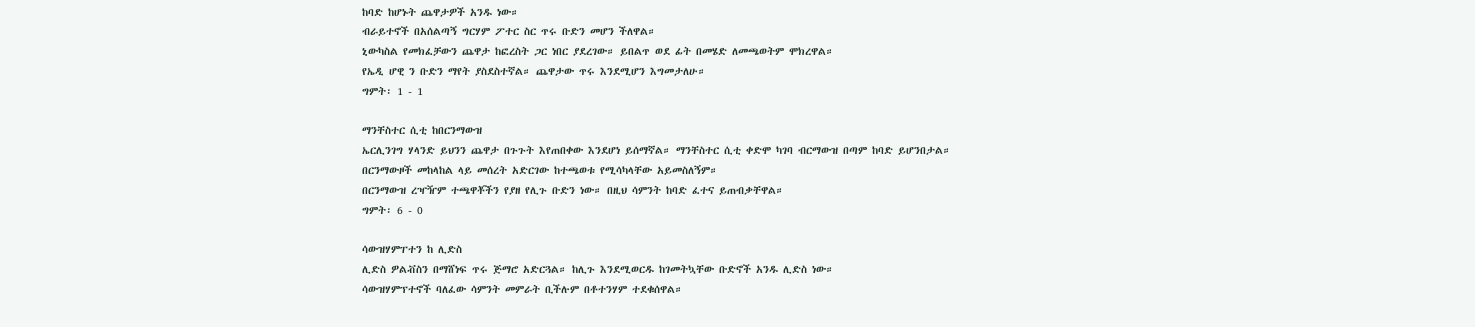ከባድ ከሆኑት ጨዋታዎች አንዱ ነው።
ብራይተኖች በአሰልጣኝ ግርሃም ፖተር ስር ጥሩ ቡድን መሆን ችለዋል።
ኒውካስል የመክፈቻውን ጨዋታ ከፎረስት ጋር ነበር ያደረገው። ይበልጥ ወደ ፊት በመሄድ ለመጫወትም ሞክረዋል።
የኤዲ ሆዊ ን ቡድን ማየት ያስደስተኛል። ጨዋታው ጥሩ እንደሚሆን እግመታለሁ።
ግምት፡ 1 - 1

ማንቸስተር ሲቲ ከበርንማውዝ
ኤርሊንገግ ሃላንድ ይህንን ጨዋታ በጉጉት እየጠበቀው እንደሆነ ይሰማኛል። ማንቸስተር ሲቲ ቀድሞ ካገባ ብርማውዝ በጣም ከባድ ይሆንበታል።
በርንማውዞች መከላከል ላይ መሰረት አድርገው ከተጫወቱ የሚሳካላቸው አይመስለኝም።
በርንማውዝ ረዣዥም ተጫዋቾችን የያዘ የሊጉ ቡድን ነው። በዚህ ሳምንት ከባድ ፈተና ይጠብቃቸዋል።
ግምት፡ 6 - 0

ሳውዝሃምፐተን ከ ሊድስ
ሊድስ ዎልቭስን በማሸነፍ ጥሩ ጅማሮ አድርጓል። ከሊጉ እንደሚወርዱ ከገመትኳቸው ቡድኖች አንዱ ሊድስ ነው።
ሳውዝሃምፕተኖች ባለፈው ሳምንት መምራት ቢችሉም በቶተንሃም ተደቁሰዋል።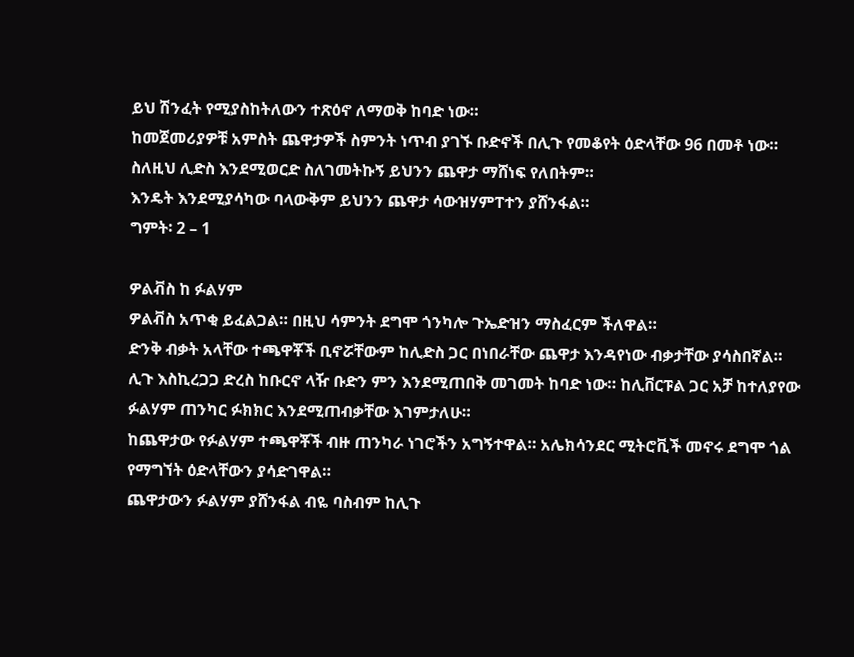ይህ ሽንፈት የሚያስከትለውን ተጽዕኖ ለማወቅ ከባድ ነው።
ከመጀመሪያዎቹ አምስት ጨዋታዎች ስምንት ነጥብ ያገኙ ቡድኖች በሊጉ የመቆየት ዕድላቸው 96 በመቶ ነው።
ስለዚህ ሊድስ እንደሚወርድ ስለገመትኩኝ ይህንን ጨዋታ ማሸነፍ የለበትም።
እንዴት እንደሚያሳካው ባላውቅም ይህንን ጨዋታ ሳውዝሃምፐተን ያሸንፋል።
ግምት፡ 2 – 1

ዎልቭስ ከ ፉልሃም
ዎልቭስ አጥቂ ይፈልጋል። በዚህ ሳምንት ደግሞ ጎንካሎ ጉኤድዝን ማስፈርም ችለዋል።
ድንቅ ብቃት አላቸው ተጫዋቾች ቢኖሯቸውም ከሊድስ ጋር በነበራቸው ጨዋታ እንዳየነው ብቃታቸው ያሳስበኛል።
ሊጉ እስኪረጋጋ ድረስ ከቡርኖ ላዥ ቡድን ምን እንደሚጠበቅ መገመት ከባድ ነው። ከሊቨርፑል ጋር አቻ ከተለያየው ፉልሃም ጠንካር ፉክክር እንደሚጠብቃቸው እገምታለሁ።
ከጨዋታው የፉልሃም ተጫዋቾች ብዙ ጠንካራ ነገሮችን አግኝተዋል። አሌክሳንደር ሚትሮቪች መኖሩ ደግሞ ጎል የማግኘት ዕድላቸውን ያሳድገዋል።
ጨዋታውን ፉልሃም ያሸንፋል ብዬ ባስብም ከሊጉ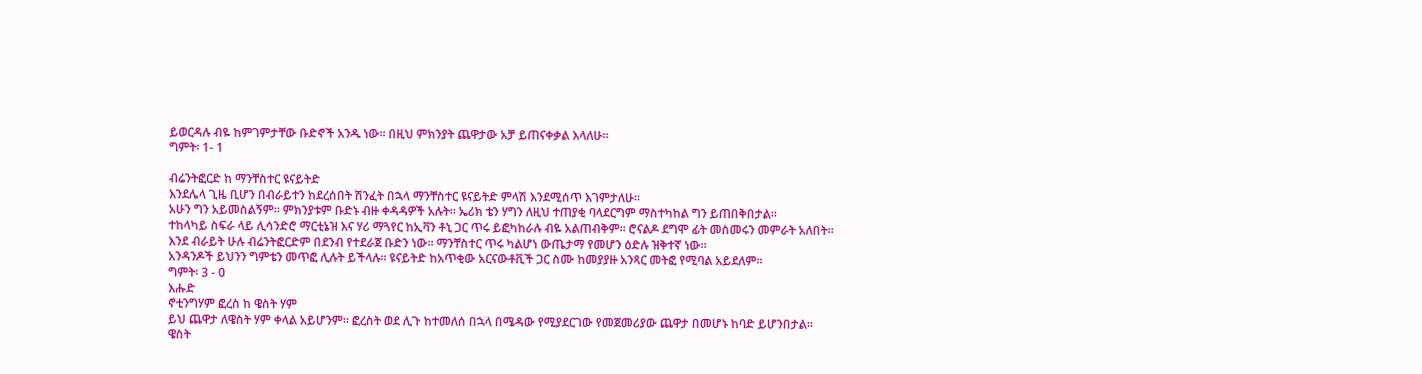ይወርዳሉ ብዬ ከምገምታቸው ቡድኖች አንዱ ነው። በዚህ ምክንያት ጨዋታው አቻ ይጠናቀቃል እላለሁ።
ግምት፡ 1- 1

ብሬንትፎርድ ከ ማንቸስተር ዩናይትድ
እንደሌላ ጊዜ ቢሆን በብራይተን ከደረሰበት ሽንፈት በኋላ ማንቸስተር ዩናይትድ ምላሽ እንደሚሰጥ እገምታለሁ።
አሁን ግን አይመስልኝም። ምክንያቱም ቡድኑ ብዙ ቀዳዳዎች አሉት። ኤሪክ ቴን ሃግን ለዚህ ተጠያቂ ባላደርግም ማስተካከል ግን ይጠበቅበታል።
ተከላካይ ስፍራ ላይ ሊሳንድሮ ማርቲኔዝ እና ሃሪ ማጓየር ከኢቫን ቶኒ ጋር ጥሩ ይፎካከራሉ ብዬ አልጠብቅም። ሮናልዶ ደግሞ ፊት መስመሩን መምራት አለበት።
እንደ ብራይት ሁሉ ብሬንትፎርድም በደንብ የተደራጀ ቡድን ነው። ማንቸስተር ጥሩ ካልሆነ ውጤታማ የመሆን ዕድሉ ዝቅተኛ ነው።
አንዳንዶች ይህንን ግምቴን መጥፎ ሊሉት ይችላሉ። ዩናይትድ ከአጥቂው አርናውቶቪች ጋር ስሙ ከመያያዙ አንጻር መትፎ የሚባል አይደለም።
ግምት፡ 3 - 0
እሑድ
ኖቲንግሃም ፎረስ ከ ዌስት ሃም
ይህ ጨዋታ ለዌስት ሃም ቀላል አይሆንም። ፎረስት ወደ ሊጉ ከተመለሰ በኋላ በሜዳው የሚያደርገው የመጀመሪያው ጨዋታ በመሆኑ ከባድ ይሆንበታል።
ዌስት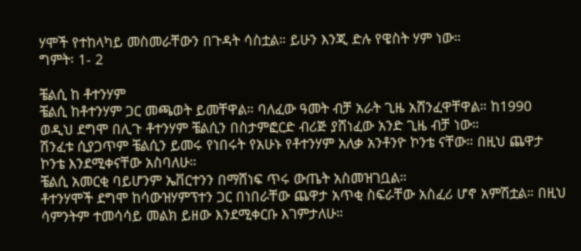ሃሞች የተከላካይ መስመራቸውን በጉዳት ሳስቷል። ይሁን እንጂ ድሉ የዌስት ሃም ነው።
ግምት፡ 1- 2

ቼልሲ ከ ቶተንሃም
ቼልሲ ከቶተንሃም ጋር መጫወት ይመቸዋል። ባለፈው ዓመት ብቻ አራት ጊዜ አሸንፈዋቸዋል። ከ1990 ወዲህ ደግሞ በሊጉ ቶተንሃም ቼልሲን በስታምፎርድ ብሪጅ ያሸነፈው አንድ ጊዜ ብቻ ነው።
ሽንፈቱ ሲያጋጥም ቼልሲን ይመሩ የነበሩት የአሁኑ የቶተንሃም አለቃ አንቶንዮ ኮንቴ ናቸው። በዚህ ጨዋታ ኮንቴ እንደሚቀናቸው አስባለሁ።
ቼልሲ አመርቂ ባይሆንም ኤቨርተንን በማሸነፍ ጥሩ ውጤት አስመዝገቧል።
ቶተንሃሞች ደግሞ ከሳውዝሃምፕተን ጋር በነበራቸው ጨዋታ አጥቂ ስፍራቸው አስፈሪ ሆኖ አምሽቷል። በዚህ ሳምንትም ተመሳሳይ መልክ ይዘው እንደሚቀርቡ እገምታለሁ።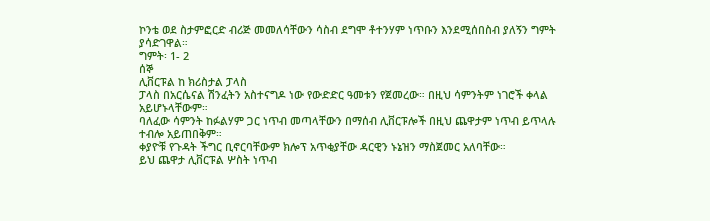ኮንቴ ወደ ስታምፎርድ ብሪጅ መመለሳቸውን ሳስብ ደግሞ ቶተንሃም ነጥቡን እንደሚሰበስብ ያለኝን ግምት ያሳድገዋል።
ግምት፡ 1- 2
ሰኞ
ሊቨርፑል ከ ክሪስታል ፓላስ
ፓላስ በአርሴናል ሽንፈትን አስተናግዶ ነው የውድድር ዓመቱን የጀመረው። በዚህ ሳምንትም ነገሮች ቀላል አይሆኑላቸውም።
ባለፈው ሳምንት ከፉልሃም ጋር ነጥብ መጣላቸውን በማሰብ ሊቨርፑሎች በዚህ ጨዋታም ነጥብ ይጥላሉ ተብሎ አይጠበቅም።
ቀያዮቹ የጉዳት ችግር ቢኖርባቸውም ክሎፕ አጥቂያቸው ዳርዊን ኑኔዝን ማስጀመር አለባቸው።
ይህ ጨዋታ ሊቨርፑል ሦስት ነጥብ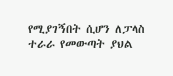የሚያገኝበት ሲሆን ለፓላስ ተራራ የመውጣት ያህል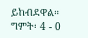ይከብደዋል።
ግምት፡ 4 - 0